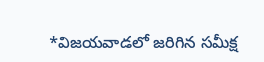*విజయవాడలో జరిగిన సమీక్ష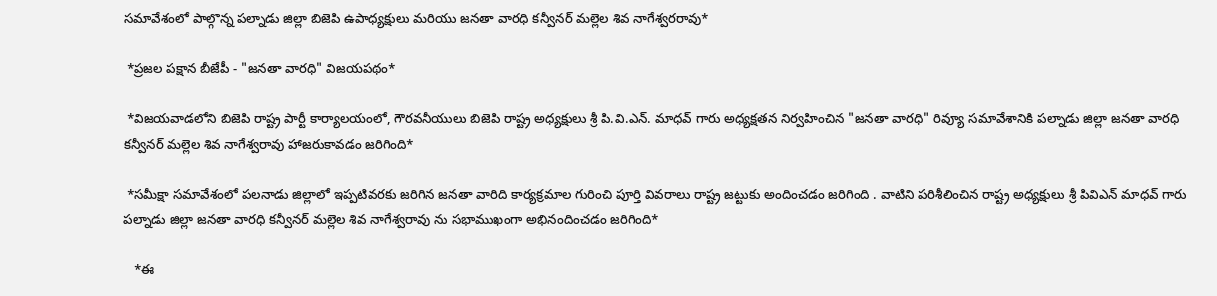సమావేశంలో పాల్గొన్న పల్నాడు జిల్లా బిజెపి ఉపాధ్యక్షులు మరియు జనతా వారధి కన్వీనర్ మల్లెల శివ నాగేశ్వరరావు*

 *ప్రజల పక్షాన బీజేపీ - "జనతా వారధి" విజయపథం*

 *విజయవాడలోని బిజెపి రాష్ట్ర పార్టీ కార్యాలయంలో, గౌరవనీయులు బిజెపి రాష్ట్ర అధ్యక్షులు శ్రీ పి.వి.ఎన్. మాధవ్ గారు అధ్యక్షతన నిర్వహించిన "జనతా వారధి" రివ్యూ సమావేశానికి పల్నాడు జిల్లా జనతా వారధి కన్వీనర్ మల్లెల శివ నాగేశ్వరావు హాజరుకావడం జరిగింది*

 *సమీక్షా సమావేశంలో పలనాడు జిల్లాలో ఇప్పటివరకు జరిగిన జనతా వారిది కార్యక్రమాల గురించి పూర్తి వివరాలు రాష్ట్ర జట్టుకు అందించడం జరిగింది . వాటిని పరిశీలించిన రాష్ట్ర అధ్యక్షులు శ్రీ పివిఎన్ మాధవ్ గారు పల్నాడు జిల్లా జనతా వారధి కన్వీనర్ మల్లెల శివ నాగేశ్వరావు ను సభాముఖంగా అభినందించడం జరిగింది*

   *ఈ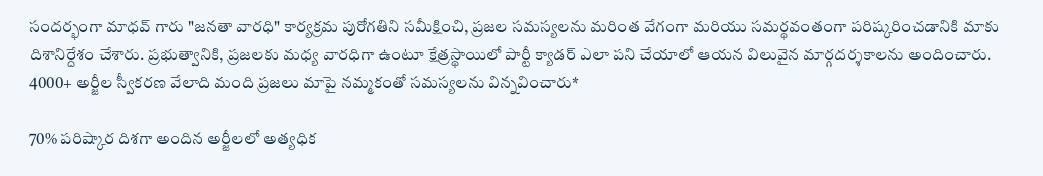సందర్భంగా మాధవ్ గారు "జనతా వారధి" కార్యక్రమ పురోగతిని సమీక్షించి, ప్రజల సమస్యలను మరింత వేగంగా మరియు సమర్థవంతంగా పరిష్కరించడానికి మాకు దిశానిర్దేశం చేశారు. ప్రభుత్వానికి, ప్రజలకు మధ్య వారధిగా ఉంటూ క్షేత్రస్థాయిలో పార్టీ క్యాడర్ ఎలా పని చేయాలో ఆయన విలువైన మార్గదర్శకాలను అందించారు.
4000+ అర్జీల స్వీకరణ వేలాది మంది ప్రజలు మాపై నమ్మకంతో సమస్యలను విన్నవించారు*

70% పరిష్కార దిశగా అందిన అర్జీలలో అత్యధిక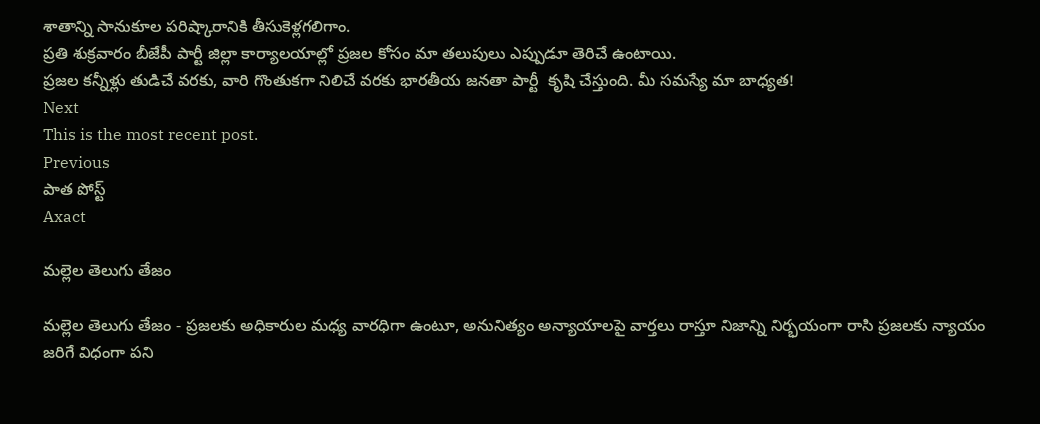శాతాన్ని సానుకూల పరిష్కారానికి తీసుకెళ్లగలిగాం.
ప్రతి శుక్రవారం బీజేపీ పార్టీ జిల్లా కార్యాలయాల్లో ప్రజల కోసం మా తలుపులు ఎప్పుడూ తెరిచే ఉంటాయి.
ప్రజల కన్నీళ్లు తుడిచే వరకు, వారి గొంతుకగా నిలిచే వరకు భారతీయ జనతా పార్టీ  కృషి చేస్తుంది. మీ సమస్యే మా బాధ్యత!
Next
This is the most recent post.
Previous
పాత పోస్ట్
Axact

మల్లెల తెలుగు తేజం

మల్లెల తెలుగు తేజం - ప్రజలకు అధికారుల మధ్య వారధిగా ఉంటూ, అనునిత్యం అన్యాయాలపై వార్తలు రాస్తూ నిజాన్ని నిర్భయంగా రాసి ప్రజలకు న్యాయం జరిగే విధంగా పని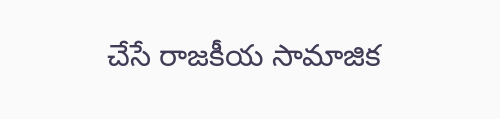చేసే రాజకీయ సామాజిక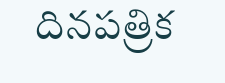దినపత్రిక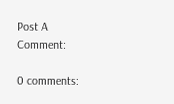Post A Comment:

0 comments: